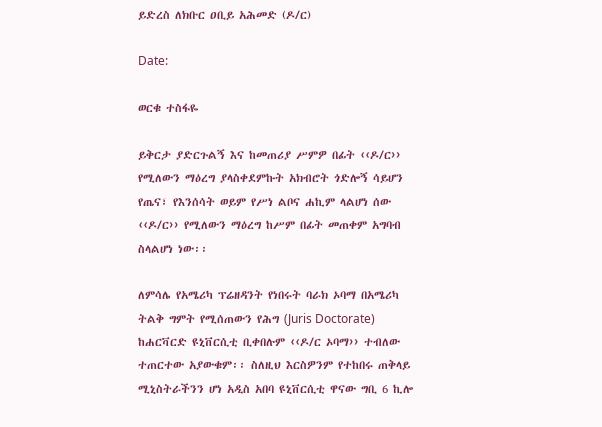ይድረስ ለክቡር ዐቢይ አሕመድ (ዶ/ር)

Date:

ወርቁ ተስፋዬ

ይቅርታ ያድርጉልኝ እና ከመጠሪያ ሥምዎ በፊት ‹‹ዶ/ር›› የሚለውን ማዕረግ ያላስቀደምኩት አክብሮት ጎድሎኝ ሳይሆን የጤና፣ የእንሰሳት ወይም የሥነ ልቦና ሐኪም ላልሆነ ሰው ‹‹ዶ/ር›› የሚለውን ማዕረግ ከሥም በፊት መጠቀም አግባብ ስላልሆነ ነው፡፡

ለምሳሌ የአሜሪካ ፕሬዘዳንት የነበሩት ባራክ ኦባማ በአሜሪካ ትልቅ ግምት የሚሰጠውን የሕግ (Juris Doctorate) ከሐርቫርድ ዩኒቨርሲቲ ቢቀበሉም ‹‹ዶ/ር ኦባማ›› ተብለው ተጠርተው አያውቁም፡፡ ስለዚህ እርስዎንም የተከበሩ ጠቅላይ ሚኒስትራችንን ሆነ አዲስ አበባ ዩኒቨርሲቲ ዋናው ግቢ 6 ኪሎ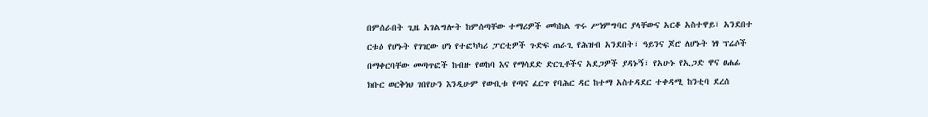በምሰራበት ጊዜ አገልግሎት ከምሰጣቸው ተማሪዎች መካከል ጥሩ ሥነምግባር ያላቸውና አርቆ አስተዋይ፣ አንደበተ ርቱዕ የሆኑት የገዢው ሆነ የተፎካካሪ ፓርቲዎች ጉድፍ ጠራጊ የሕዝብ አንደበት፣ ዓይንና ጆሮ ለሆኑት ነፃ ፕሬሶች በማቀርባቸው መጣጥፎች ከብዙ የወከባ እና የማሳደድ ድርጊቶችና አደጋዎች ያዳኑኝ፣ የአሁኑ የኢጋድ ዋና ፀሐፊ ክቡር ወርቅነህ ገበየሁን እንዲሁም የውቢቱ የጣና ፈርጥ የባሕር ዳር ከተማ አስተዳደር ተቀዳሚ ከንቲባ ደረሰ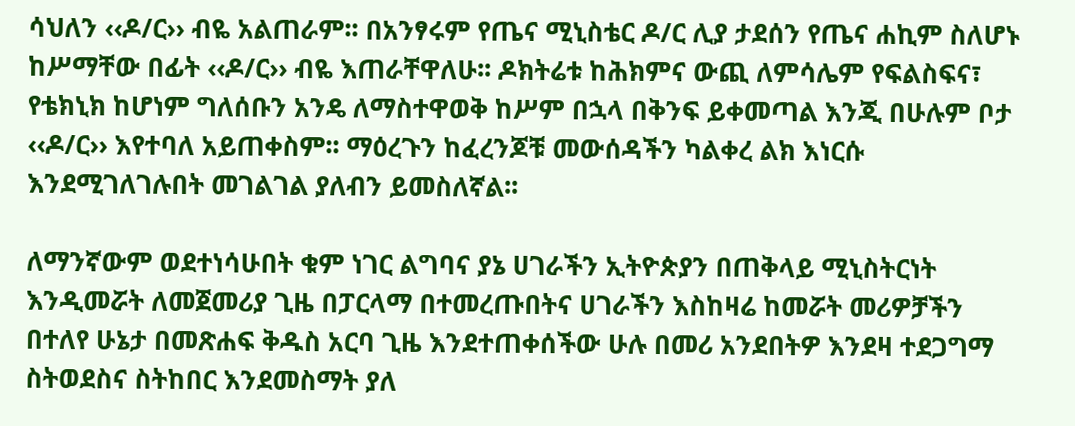ሳህለን ‹‹ዶ/ር›› ብዬ አልጠራም፡፡ በአንፃሩም የጤና ሚኒስቴር ዶ/ር ሊያ ታደሰን የጤና ሐኪም ስለሆኑ ከሥማቸው በፊት ‹‹ዶ/ር›› ብዬ እጠራቸዋለሁ፡፡ ዶክትሬቱ ከሕክምና ውጪ ለምሳሌም የፍልስፍና፣ የቴክኒክ ከሆነም ግለሰቡን አንዴ ለማስተዋወቅ ከሥም በኋላ በቅንፍ ይቀመጣል እንጂ በሁሉም ቦታ ‹‹ዶ/ር›› እየተባለ አይጠቀስም፡፡ ማዕረጉን ከፈረንጆቹ መውሰዳችን ካልቀረ ልክ እነርሱ እንደሚገለገሉበት መገልገል ያለብን ይመስለኛል፡፡

ለማንኛውም ወደተነሳሁበት ቁም ነገር ልግባና ያኔ ሀገራችን ኢትዮጵያን በጠቅላይ ሚኒስትርነት እንዲመሯት ለመጀመሪያ ጊዜ በፓርላማ በተመረጡበትና ሀገራችን እስከዛሬ ከመሯት መሪዎቻችን በተለየ ሁኔታ በመጽሐፍ ቅዱስ አርባ ጊዜ እንደተጠቀሰችው ሁሉ በመሪ አንደበትዎ እንደዛ ተደጋግማ ስትወደስና ስትከበር እንደመስማት ያለ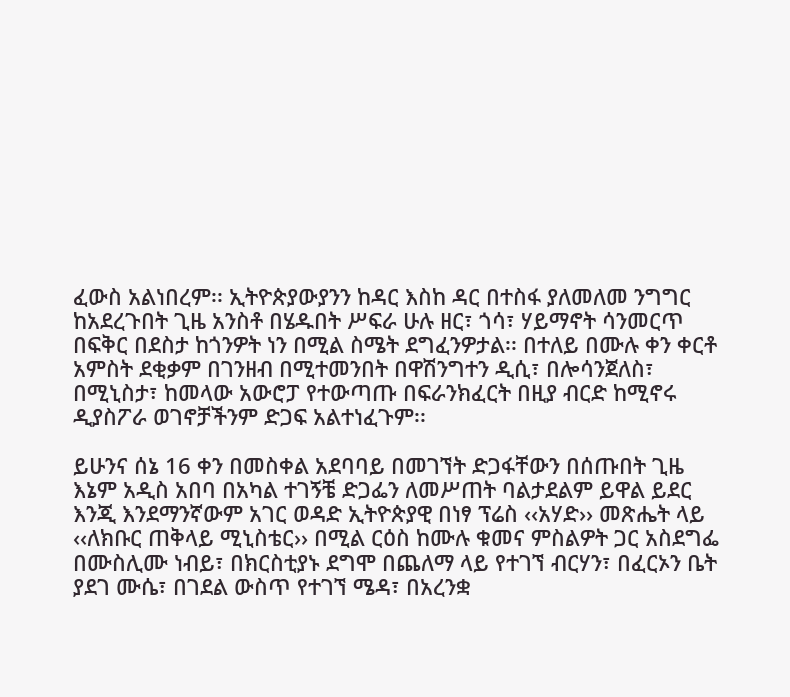ፈውስ አልነበረም፡፡ ኢትዮጵያውያንን ከዳር እስከ ዳር በተስፋ ያለመለመ ንግግር ከአደረጉበት ጊዜ አንስቶ በሄዱበት ሥፍራ ሁሉ ዘር፣ ጎሳ፣ ሃይማኖት ሳንመርጥ በፍቅር በደስታ ከጎንዎት ነን በሚል ስሜት ደግፈንዎታል፡፡ በተለይ በሙሉ ቀን ቀርቶ አምስት ደቂቃም በገንዘብ በሚተመንበት በዋሽንግተን ዲሲ፣ በሎሳንጀለስ፣ በሚኒስታ፣ ከመላው አውሮፓ የተውጣጡ በፍራንክፈርት በዚያ ብርድ ከሚኖሩ ዲያስፖራ ወገኖቻችንም ድጋፍ አልተነፈጉም፡፡

ይሁንና ሰኔ 16 ቀን በመስቀል አደባባይ በመገኘት ድጋፋቸውን በሰጡበት ጊዜ እኔም አዲስ አበባ በአካል ተገኝቼ ድጋፌን ለመሥጠት ባልታደልም ይዋል ይደር እንጂ እንደማንኛውም አገር ወዳድ ኢትዮጵያዊ በነፃ ፕሬስ ‹‹አሃድ›› መጽሔት ላይ ‹‹ለክቡር ጠቅላይ ሚኒስቴር›› በሚል ርዕስ ከሙሉ ቁመና ምስልዎት ጋር አስደግፌ በሙስሊሙ ነብይ፣ በክርስቲያኑ ደግሞ በጨለማ ላይ የተገኘ ብርሃን፣ በፈርኦን ቤት ያደገ ሙሴ፣ በገደል ውስጥ የተገኘ ሜዳ፣ በአረንቋ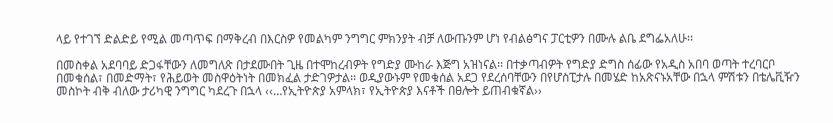ላይ የተገኘ ድልድይ የሚል መጣጥፍ በማቅረብ በእርስዎ የመልካም ንግግር ምክንያት ብቻ ለውጡንም ሆነ የብልፅግና ፓርቲዎን በሙሉ ልቤ ደግፌአለሁ፡፡

በመስቀል አደባባይ ድጋፋቸውን ለመግለጽ በታደሙበት ጊዜ በተሞከረብዎት የግድያ ሙከራ እጅግ አዝነናል፡፡ በተቃጣብዎት የግድያ ድግስ ሰፊው የአዲስ አበባ ወጣት ተረባርቦ በመቁሰል፣ በመድማት፣ የሕይወት መስዋዕትነት በመክፈል ታድገዎታል፡፡ ወዲያውኑም የመቁሰል አደጋ የደረሰባቸውን በየሆስፒታሉ በመሄድ ከአጽናኑአቸው በኋላ ምሽቱን በቴሌቪዥን መስኮት ብቅ ብለው ታሪካዊ ንግግር ካደረጉ በኋላ ‹‹…የኢትዮጵያ አምላክ፣ የኢትዮጵያ እናቶች በፀሎት ይጠብቁኛል››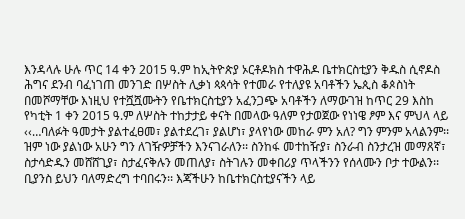እንዳላሉ ሁሉ ጥር 14 ቀን 2015 ዓ.ም ከኢትዮጵያ ኦርቶዶክስ ተዋሕዶ ቤተክርስቲያን ቅዱስ ሲኖዶስ ሕግና ደንብ ባፈነገጠ መንገድ በሦስት ሊቃነ ጳጳሳት የተመራ የተለያዩ አባቶችን ኤጲስ ቆጶስነት በመሾማቸው እነዚህ የተሿሿሙትን የቤተክርስቲያን አፈንጋጭ አባቶችን ለማውገዝ ከጥር 29 እስከ የካቲት 1 ቀን 2015 ዓ.ም ለሦስት ተከታታይ ቀናት በመላው ዓለም የታወጀው የነነዌ ፆም እና ምህላ ላይ ‹‹…ባለፉት ዓመታት ያልተፈፀመ፣ ያልተደረገ፣ ያልሆነ፣ ያላየነው መከራ ምን አለ? ግን ምንም አላልንም፡፡ ዝም ነው ያልነው አሁን ግን ለገዥዎቻችን እንናገራለን፡፡ ስንከፋ መተከዥያ፣ ስንራብ ስንታረዝ መማጸኛ፣ ስታሳድዱን መሸሸጊያ፣ ስታፈናቅሉን መጠለያ፣ ስትገሉን መቀበሪያ ጥላችንን የሰላሙን ቦታ ተውልን፡፡ ቢያንስ ይህን ባለማድረግ ተባበሩን፡፡ እጃችሁን ከቤተክርስቲያናችን ላይ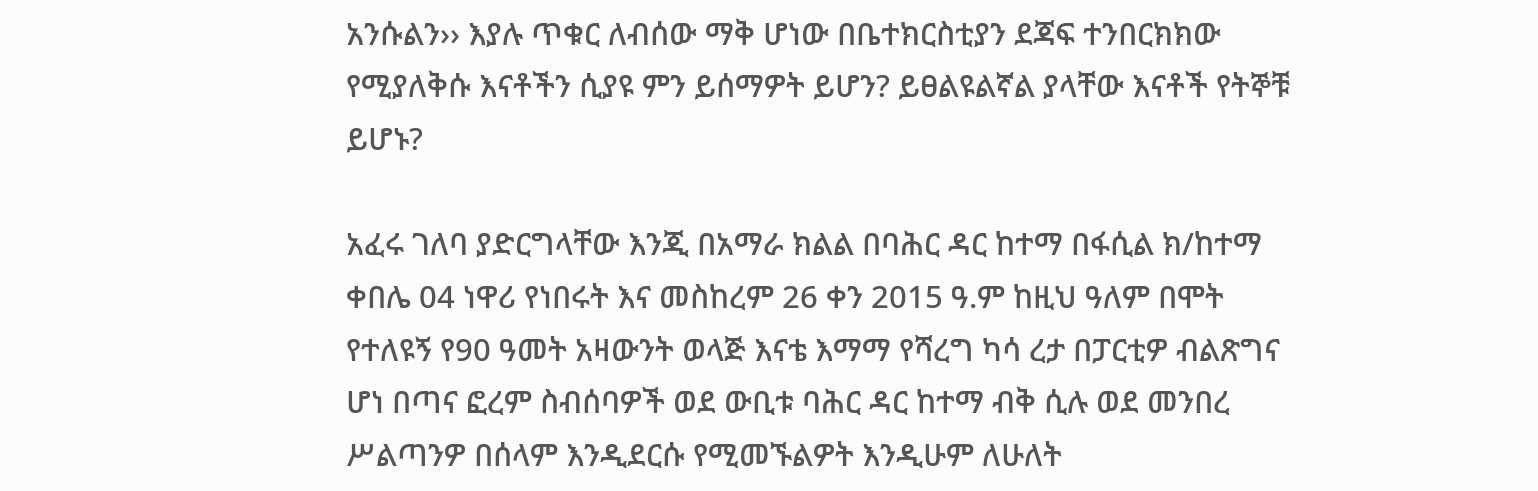አንሱልን›› እያሉ ጥቁር ለብሰው ማቅ ሆነው በቤተክርስቲያን ደጃፍ ተንበርክክው የሚያለቅሱ እናቶችን ሲያዩ ምን ይሰማዎት ይሆን? ይፀልዩልኛል ያላቸው እናቶች የትኞቹ ይሆኑ?

አፈሩ ገለባ ያድርግላቸው እንጂ በአማራ ክልል በባሕር ዳር ከተማ በፋሲል ክ/ከተማ ቀበሌ 04 ነዋሪ የነበሩት እና መስከረም 26 ቀን 2015 ዓ.ም ከዚህ ዓለም በሞት የተለዩኝ የ90 ዓመት አዛውንት ወላጅ እናቴ እማማ የሻረግ ካሳ ረታ በፓርቲዎ ብልጽግና ሆነ በጣና ፎረም ስብሰባዎች ወደ ውቢቱ ባሕር ዳር ከተማ ብቅ ሲሉ ወደ መንበረ ሥልጣንዎ በሰላም እንዲደርሱ የሚመኙልዎት እንዲሁም ለሁለት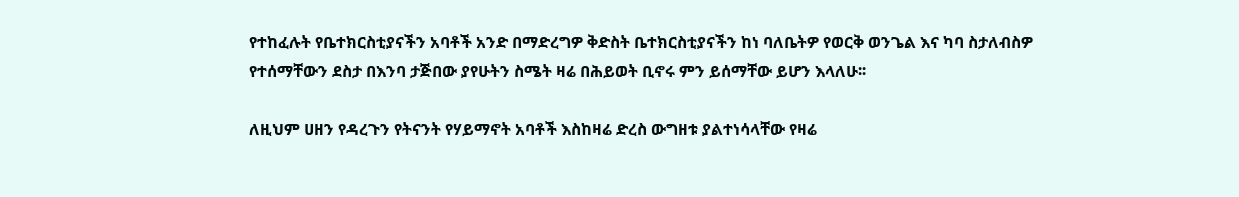የተከፈሉት የቤተክርስቲያናችን አባቶች አንድ በማድረግዎ ቅድስት ቤተክርስቲያናችን ከነ ባለቤትዎ የወርቅ ወንጌል እና ካባ ስታለብስዎ የተሰማቸውን ደስታ በእንባ ታጅበው ያየሁትን ስሜት ዛሬ በሕይወት ቢኖሩ ምን ይሰማቸው ይሆን እላለሁ፡፡

ለዚህም ሀዘን የዳረጉን የትናንት የሃይማኖት አባቶች እስከዛሬ ድረስ ውግዘቱ ያልተነሳላቸው የዛሬ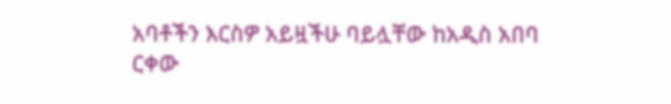አባቶችን እርስዎ አይዟችሁ ባይሏቸው ከአዲስ አበባ ርቀው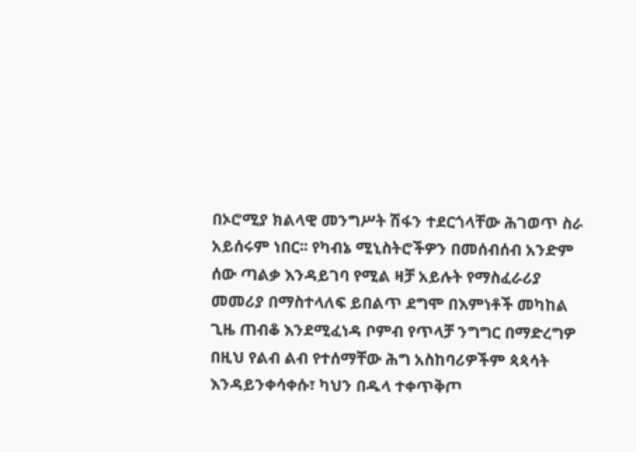በኦሮሚያ ክልላዊ መንግሥት ሽፋን ተደርጎላቸው ሕገወጥ ስራ አይሰሩም ነበር፡፡ የካብኔ ሚኒስትሮችዎን በመሰብሰብ አንድም ሰው ጣልቃ እንዳይገባ የሚል ዛቻ አይሉት የማስፈራሪያ መመሪያ በማስተላለፍ ይበልጥ ደግሞ በእምነቶች መካከል ጊዜ ጠብቆ እንደሚፈነዳ ቦምብ የጥላቻ ንግግር በማድረግዎ በዚህ የልብ ልብ የተሰማቸው ሕግ አስከባሪዎችም ጳጳሳት እንዳይንቀሳቀሱ፣ ካህን በዱላ ተቀጥቅጦ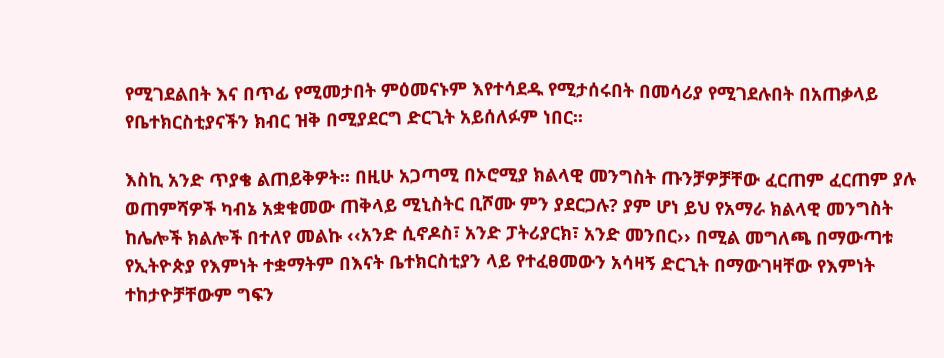የሚገደልበት እና በጥፊ የሚመታበት ምዕመናኑም እየተሳደዱ የሚታሰሩበት በመሳሪያ የሚገደሉበት በአጠቃላይ የቤተክርስቲያናችን ክብር ዝቅ በሚያደርግ ድርጊት አይሰለፉም ነበር፡፡

እስኪ አንድ ጥያቄ ልጠይቅዎት፡፡ በዚሁ አጋጣሚ በኦሮሚያ ክልላዊ መንግስት ጡንቻዎቻቸው ፈርጠም ፈርጠም ያሉ ወጠምሻዎች ካብኔ አቋቁመው ጠቅላይ ሚኒስትር ቢሾሙ ምን ያደርጋሉ? ያም ሆነ ይህ የአማራ ክልላዊ መንግስት ከሌሎች ክልሎች በተለየ መልኩ ‹‹አንድ ሲኖዶስ፣ አንድ ፓትሪያርክ፣ አንድ መንበር›› በሚል መግለጫ በማውጣቱ የኢትዮጵያ የእምነት ተቋማትም በእናት ቤተክርስቲያን ላይ የተፈፀመውን አሳዛኝ ድርጊት በማውገዛቸው የእምነት ተከታዮቻቸውም ግፍን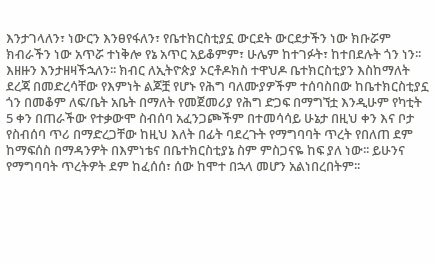እንታገላለን፣ ነውርን እንፀየፋለን፣ የቤተክርስቲያኗ ውርደት ውርደታችን ነው ክቡሯም ክብራችን ነው አጥሯ ተነቅሎ የኔ አጥር አይቆምም፣ ሁሌም ከተገፉት፣ ከተበደሉት ጎን ነን፡፡ እዘዙን እንታዘዛችኋለን፡፡ ክብር ለኢትዮጵያ ኦርቶዶክስ ተዋህዶ ቤተክርስቲያን እስከማለት ደረጃ በመድረሳቸው የእምነት ልጆቿ የሆኑ የሕግ ባለሙያዎችም ተሰባስበው ከቤተክርስቲያኗ ጎን በመቆም ለፍ/ቤት አቤት በማለት የመጀመሪያ የሕግ ድጋፍ በማግኘቷ እንዲሁም የካቲት 5 ቀን በጠራችው የተቃውሞ ስብሰባ አፈንጋጮችም በተመሳሳይ ሁኔታ በዚህ ቀን እና ቦታ የስብሰባ ጥሪ በማድረጋቸው ከዚህ እለት በፊት ባደረጉት የማግባባት ጥረት የበለጠ ደም ከማፍሰስ በማዳንዎት በእምነቴና በቤተክርስቲያኔ ስም ምስጋናዬ ከፍ ያለ ነው፡፡ ይሁንና የማግባባት ጥረትዎት ደም ከፈሰሰ፣ ሰው ከሞተ በኋላ መሆን አልነበረበትም፡፡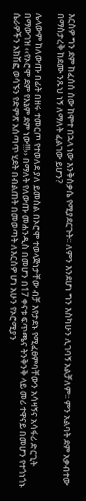እርስዎ ግን ደም ከፈሰሰ ሰው ከሞተ በኋላ ነው እንቅስቃሴ የሚያደርጉት፡፡ ለምን እንደሆነ ግን እስካሁን ሊገባኝ አልቻለም፡፡ ምን አልባት ደም አቃብተው በማስታረቅ ከደሙ ንጹህ ነኝ ለማለት ፈልገው ይሆን?

ሌላውም ከለውጡ በፊት በዘሩ ተመርጦ የተወለደ ያለ ይመስል በኦሮሞ ተወላጅነታቸው ብቻ እየታደኑ የሚፈፀምባቸውን አሳዛኝና አሳፋሪ ድርጊት በማውገዝ ‹‹የኦሮሞ ደም የእኔም ደም ነው!!!›› በማለት የለውጡ መሐንዲስ በመሆን በ17 ቀናቱ ፍጥጫና ትንቅንቅ ላይ መሪ ተዋናይ በመሆን የተጎነጎኑ ሴራዎችን አክሽፎ ወሳኙን የድምጽ አሰጣጥ ሂደት በብልጠት በመወጣት ለእርስዎ ሆነ አሁን የኦሮሚያን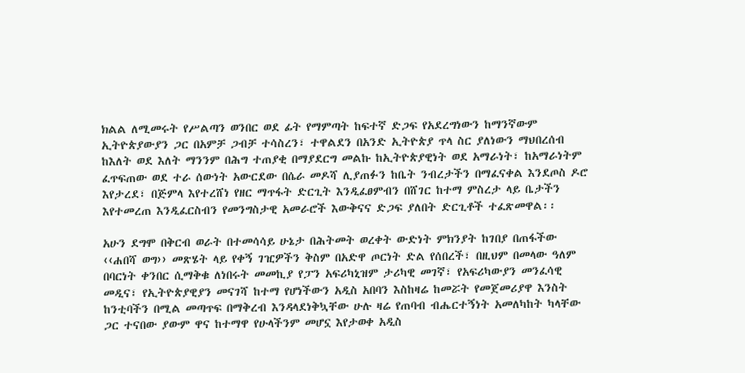ክልል ለሚመሩት የሥልጣን ወንበር ወደ ፊት የማምጣት ከፍተኛ ድጋፍ የአደረግነውን ከማንኛውም ኢትዮጵያውያን ጋር በአምቻ ጋብቻ ተሳስረን፣ ተዋልደን በአንድ ኢትዮጵያ ጥላ ስር ያለነውን ማህበረሰብ ከእለት ወደ እለት ማንንም በሕግ ተጠያቂ በማያደርግ መልኩ ከኢትዮጵያዊነት ወደ አማራነት፣ ከአማራነትም ፈጥፍጠው ወደ ተራ ሰውነት አውርደው በሴራ መዶሻ ሊያጠፉን ከቤት ንብረታችን በማፈናቀል እንደጦስ ዶሮ እየታረደ፣ በጅምላ እየተረሸነ የዘር ማጥፋት ድርጊት እንዲፈፀምብን በሸገር ከተማ ምስረታ ላይ ቤታችን እየተመረጠ እንዲፈርስብን የመንግስታዊ አመራሮች እውቅናና ድጋፍ ያለበት ድርጊቶች ተፈጽመዋል፡፡

አሁን ደግሞ በቅርብ ወራት በተመሳሳይ ሁኔታ በሕትመት ወረቀት ውድነት ምክንያት ከገበያ በጠፋችው ‹‹ሐበሻ ወግ›› መጽሄት ላይ የቀኝ ገዢዎችን ቅስም በአድዋ ጦርነት ድል የሰበረች፣ በዚህም በመላው ዓለም በባርነት ቀንበር ሲማቅቁ ለነበሩት መመኪያ የፓን አፍሪካኒዝም ታሪካዊ መገኛ፣ የአፍሪካውያን መንፈሳዊ መዲና፣ የኢትዮጵያዊያን መናገሻ ከተማ የሆነችውን አዲስ አበባን እስከዛሬ ከመሯት የመጀመሪያዋ እንስት ከንቲባችን በሚል መጣጥፍ በማቅረብ እንዳላደነቅኳቸው ሁሉ ዛሬ የጠባብ ብሔርተኝነት አመለካከት ካላቸው ጋር ተናበው ያውም ዋና ከተማዋ የሁላችንም መሆኗ እየታወቀ አዲስ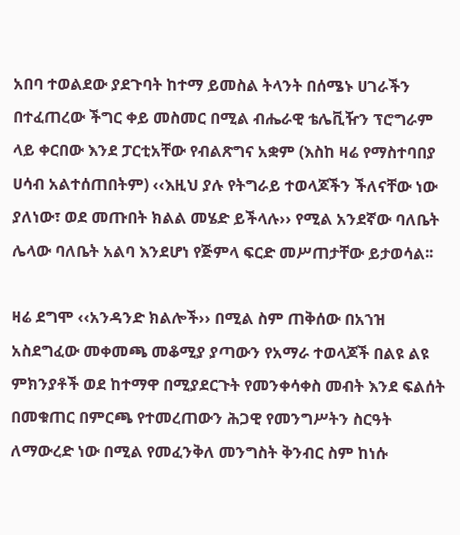አበባ ተወልደው ያደጉባት ከተማ ይመስል ትላንት በሰሜኑ ሀገራችን በተፈጠረው ችግር ቀይ መስመር በሚል ብሔራዊ ቴሌቪዥን ፕሮግራም ላይ ቀርበው እንደ ፓርቲአቸው የብልጽግና አቋም (እስከ ዛሬ የማስተባበያ ሀሳብ አልተሰጠበትም) ‹‹እዚህ ያሉ የትግራይ ተወላጆችን ችለናቸው ነው ያለነው፣ ወደ መጡበት ክልል መሄድ ይችላሉ›› የሚል አንደኛው ባለቤት ሌላው ባለቤት አልባ እንደሆነ የጅምላ ፍርድ መሥጠታቸው ይታወሳል፡፡

ዛሬ ደግሞ ‹‹አንዳንድ ክልሎች›› በሚል ስም ጠቅሰው በአኀዝ አስደግፈው መቀመጫ መቆሚያ ያጣውን የአማራ ተወላጆች በልዩ ልዩ ምክንያቶች ወደ ከተማዋ በሚያደርጉት የመንቀሳቀስ መብት እንደ ፍልሰት በመቁጠር በምርጫ የተመረጠውን ሕጋዊ የመንግሥትን ስርዓት ለማውረድ ነው በሚል የመፈንቅለ መንግስት ቅንብር ስም ከነሱ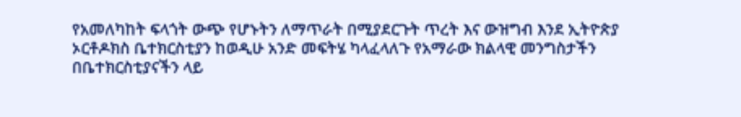የአመለካከት ፍላጎት ውጭ የሆኑትን ለማጥራት በሚያደርጉት ጥረት እና ውዝግብ እንደ ኢትዮጵያ ኦርቶዶክስ ቤተክርስቲያን ከወዲሁ አንድ መፍትሄ ካላፈላለጉ የአማራው ክልላዊ መንግስታችን በቤተክርስቲያናችን ላይ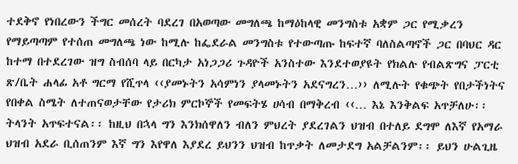ተደቅኖ የነበረውን ችግር መሰረት ባደረገ በአወጣው መግለጫ ከማዕከላዊ መንግስቱ አቋም ጋር የሚቃረን የማይጣጣም የተሰጠ መግለጫ ነው ከሚሉ ከፌደራል መንግስቱ የተውጣጡ ከፍተኛ ባለስልጣኖች ጋር በባህር ዳር ከተማ በተደረገው ዝግ ስብሰባ ላይ በርካታ አነጋጋሪ ጉዳዮች አንስተው እንደተወያዩት የክልሉ የብልጽግና ፓርቲ ጽ/ቤት ሐላፊ አቶ ግርማ የሺጥላ ‹‹ያመኑትን አሳምነን ያላመኑትን አደናግረን…›› ለሚሉት የቁጭት የበታችነትና የበቀል ስሜት ለተጠናወታቸው የታሪክ ምርኮኞች የመፍትሄ ሀሳብ በማቅረብ ‹‹… እኔ እንቅልፍ አጥቻለሁ፡፡ ትላንት አጥፍተናል፡፡ ከዚህ በኋላ ግን እንክሰዋለን ብለን ምህረት ያደረገልን ህዝብ በተለይ ደግሞ ለእኛ የአማራ ህዝብ አደራ ቢሰጠንም እኛ ግን እየዋለ እያደረ ይህንን ህዝብ ከጥቃት ለመታደግ አልቻልንም፡፡ ይህን ሁልጊዜ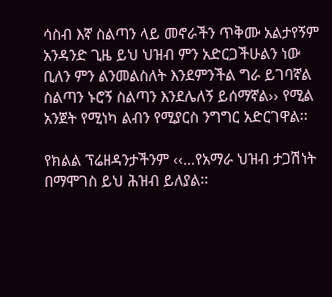ሳስብ እኛ ስልጣን ላይ መኖራችን ጥቅሙ አልታየኝም አንዳንድ ጊዜ ይህ ህዝብ ምን አድርጋችሁልን ነው ቢለን ምን ልንመልስለት እንደምንችል ግራ ይገባኛል ስልጣን ኑሮኝ ስልጣን እንደሌለኝ ይሰማኛል›› የሚል አንጀት የሚነካ ልብን የሚያርስ ንግግር አድርገዋል፡፡

የክልል ፕሬዘዳንታችንም ‹‹…የአማራ ህዝብ ታጋሽነት በማሞገስ ይህ ሕዝብ ይለያል፡፡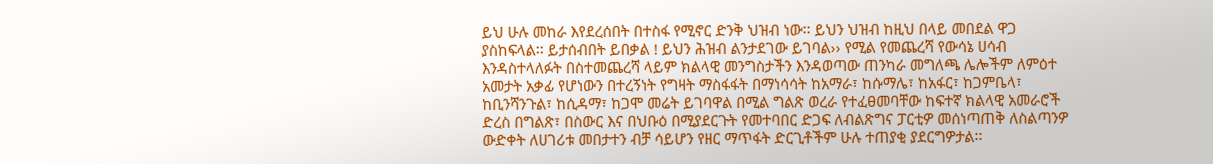ይህ ሁሉ መከራ እየደረሰበት በተስፋ የሚኖር ድንቅ ህዝብ ነው፡፡ ይህን ህዝብ ከዚህ በላይ መበደል ዋጋ ያስከፍላል፡፡ ይታሰብበት ይበቃል ! ይህን ሕዝብ ልንታደገው ይገባል›› የሚል የመጨረሻ የውሳኔ ሀሳብ  እንዳስተላለፉት በስተመጨረሻ ላይም ክልላዊ መንግስታችን እንዳወጣው ጠንካራ መግለጫ ሌሎችም ለምዕተ አመታት አቃፊ የሆነውን በተረኝነት የግዛት ማስፋፋት በማነሳሳት ከአማራ፣ ከሱማሌ፣ ከአፋር፣ ከጋምቤላ፣ ከቢንሻንጉል፣ ከሲዳማ፣ ከጋሞ መሬት ይገባዋል በሚል ግልጽ ወረራ የተፈፀመባቸው ከፍተኛ ክልላዊ አመራሮች ድረስ በግልጽ፣ በስውር እና በህቡዕ በሚያደርጉት የመተባበር ድጋፍ ለብልጽግና ፓርቲዎ መሰነጣጠቅ ለስልጣንዎ ውድቀት ለሀገሪቱ መበታተን ብቻ ሳይሆን የዘር ማጥፋት ድርጊቶችም ሁሉ ተጠያቂ ያደርግዎታል፡፡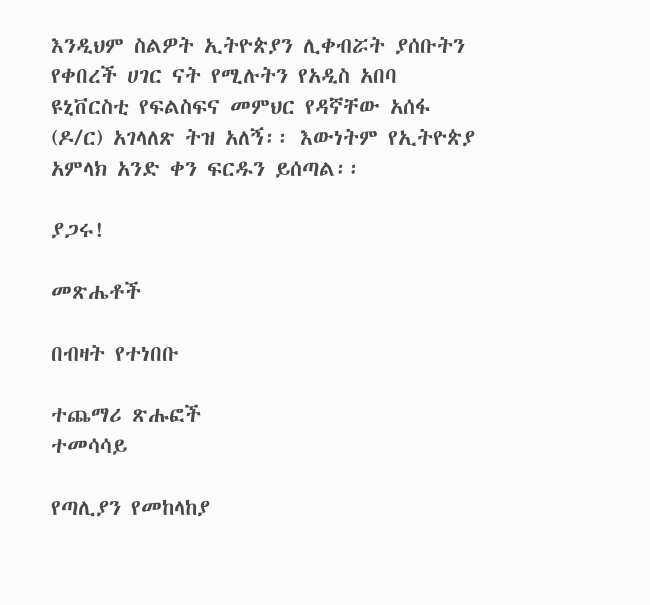እንዲህም ስልዎት ኢትዮጵያን ሊቀብሯት ያሰቡትን የቀበረች ሀገር ናት የሚሉትን የአዲስ አበባ ዩኒቨርስቲ የፍልስፍና መምህር የዳኛቸው አሰፋ (ዶ/ር) አገላለጽ ትዝ አለኝ፡፡ እውነትም የኢትዮጵያ አምላክ አንድ ቀን ፍርዱን ይሰጣል፡፡

ያጋሩ!

መጽሔቶች

በብዛት የተነበቡ

ተጨማሪ ጽሑፎች
ተመሳሳይ

የጣሊያን የመከላከያ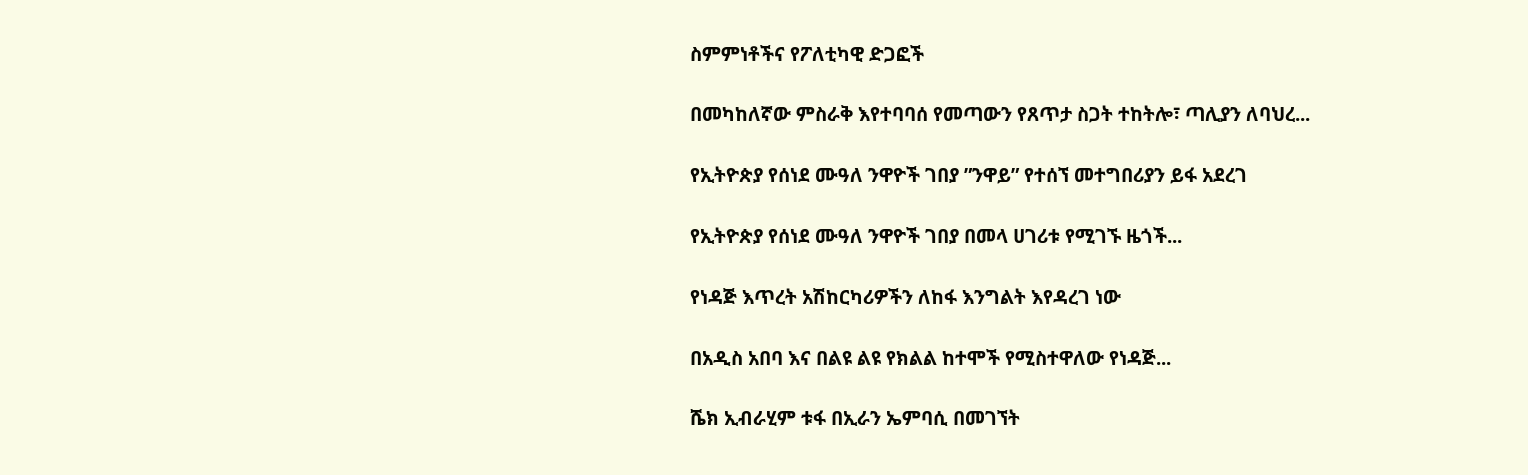ስምምነቶችና የፖለቲካዊ ድጋፎች

በመካከለኛው ምስራቅ እየተባባሰ የመጣውን የጸጥታ ስጋት ተከትሎ፣ ጣሊያን ለባህረ...

የኢትዮጵያ የሰነደ ሙዓለ ንዋዮች ገበያ ”ንዋይ” የተሰኘ መተግበሪያን ይፋ አደረገ

የኢትዮጵያ የሰነደ ሙዓለ ንዋዮች ገበያ በመላ ሀገሪቱ የሚገኙ ዜጎች...

የነዳጅ እጥረት አሽከርካሪዎችን ለከፋ እንግልት እየዳረገ ነው

በአዲስ አበባ እና በልዩ ልዩ የክልል ከተሞች የሚስተዋለው የነዳጅ...

ሼክ ኢብራሂም ቱፋ በኢራን ኤምባሲ በመገኘት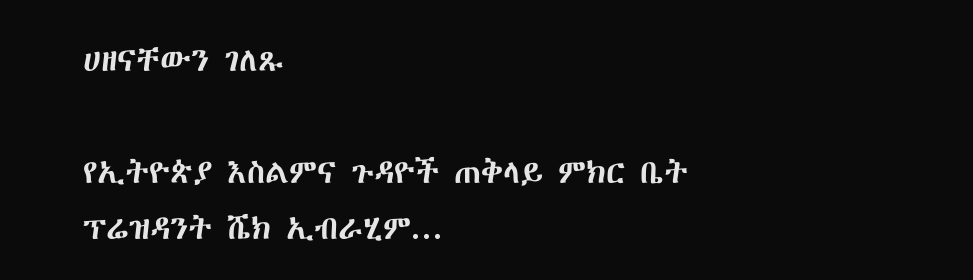ሀዘናቸውን ገለጹ

የኢትዮጵያ እስልምና ጉዳዮች ጠቅላይ ምክር ቤት ፕሬዝዳንት ሼክ ኢብራሂም...